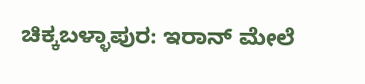ಚಿಕ್ಕಬಳ್ಳಾಪುರ: ಇರಾನ್ ಮೇಲೆ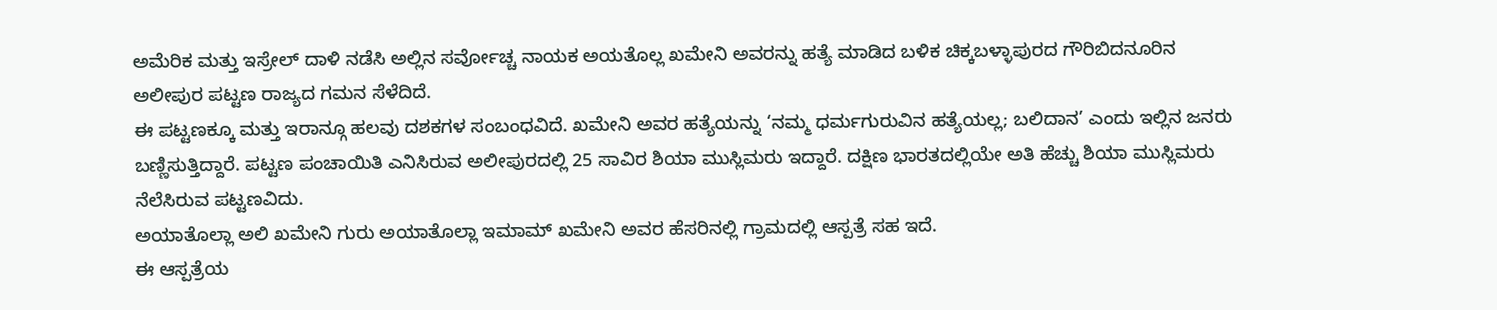ಅಮೆರಿಕ ಮತ್ತು ಇಸ್ರೇಲ್ ದಾಳಿ ನಡೆಸಿ ಅಲ್ಲಿನ ಸರ್ವೋಚ್ಚ ನಾಯಕ ಅಯತೊಲ್ಲ ಖಮೇನಿ ಅವರನ್ನು ಹತ್ಯೆ ಮಾಡಿದ ಬಳಿಕ ಚಿಕ್ಕಬಳ್ಳಾಪುರದ ಗೌರಿಬಿದನೂರಿನ ಅಲೀಪುರ ಪಟ್ಟಣ ರಾಜ್ಯದ ಗಮನ ಸೆಳೆದಿದೆ.
ಈ ಪಟ್ಟಣಕ್ಕೂ ಮತ್ತು ಇರಾನ್ಗೂ ಹಲವು ದಶಕಗಳ ಸಂಬಂಧವಿದೆ. ಖಮೇನಿ ಅವರ ಹತ್ಯೆಯನ್ನು ‘ನಮ್ಮ ಧರ್ಮಗುರುವಿನ ಹತ್ಯೆಯಲ್ಲ; ಬಲಿದಾನ’ ಎಂದು ಇಲ್ಲಿನ ಜನರು ಬಣ್ಣಿಸುತ್ತಿದ್ದಾರೆ. ಪಟ್ಟಣ ಪಂಚಾಯಿತಿ ಎನಿಸಿರುವ ಅಲೀಪುರದಲ್ಲಿ 25 ಸಾವಿರ ಶಿಯಾ ಮುಸ್ಲಿಮರು ಇದ್ದಾರೆ. ದಕ್ಷಿಣ ಭಾರತದಲ್ಲಿಯೇ ಅತಿ ಹೆಚ್ಚು ಶಿಯಾ ಮುಸ್ಲಿಮರು ನೆಲೆಸಿರುವ ಪಟ್ಟಣವಿದು.
ಅಯಾತೊಲ್ಲಾ ಅಲಿ ಖಮೇನಿ ಗುರು ಅಯಾತೊಲ್ಲಾ ಇಮಾಮ್ ಖಮೇನಿ ಅವರ ಹೆಸರಿನಲ್ಲಿ ಗ್ರಾಮದಲ್ಲಿ ಆಸ್ಪತ್ರೆ ಸಹ ಇದೆ.
ಈ ಆಸ್ಪತ್ರೆಯ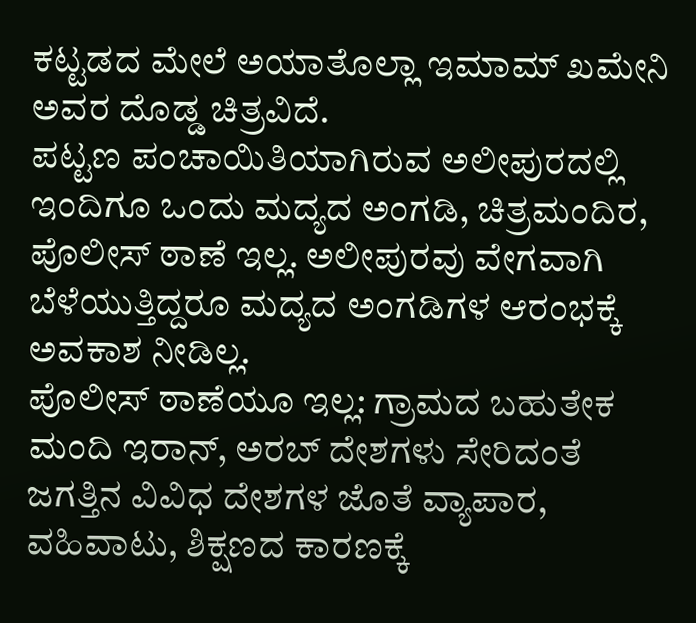ಕಟ್ಟಡದ ಮೇಲೆ ಅಯಾತೊಲ್ಲಾ ಇಮಾಮ್ ಖಮೇನಿ ಅವರ ದೊಡ್ಡ ಚಿತ್ರವಿದೆ.
ಪಟ್ಟಣ ಪಂಚಾಯಿತಿಯಾಗಿರುವ ಅಲೀಪುರದಲ್ಲಿ ಇಂದಿಗೂ ಒಂದು ಮದ್ಯದ ಅಂಗಡಿ, ಚಿತ್ರಮಂದಿರ, ಪೊಲೀಸ್ ಠಾಣೆ ಇಲ್ಲ. ಅಲೀಪುರವು ವೇಗವಾಗಿ ಬೆಳೆಯುತ್ತಿದ್ದರೂ ಮದ್ಯದ ಅಂಗಡಿಗಳ ಆರಂಭಕ್ಕೆ ಅವಕಾಶ ನೀಡಿಲ್ಲ.
ಪೊಲೀಸ್ ಠಾಣೆಯೂ ಇಲ್ಲ: ಗ್ರಾಮದ ಬಹುತೇಕ ಮಂದಿ ಇರಾನ್, ಅರಬ್ ದೇಶಗಳು ಸೇರಿದಂತೆ ಜಗತ್ತಿನ ವಿವಿಧ ದೇಶಗಳ ಜೊತೆ ವ್ಯಾಪಾರ, ವಹಿವಾಟು, ಶಿಕ್ಷಣದ ಕಾರಣಕ್ಕೆ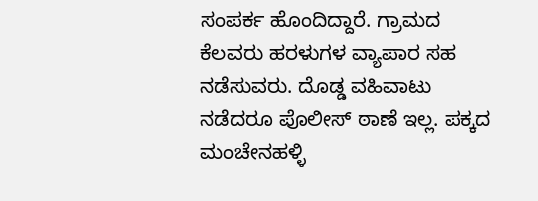ಸಂಪರ್ಕ ಹೊಂದಿದ್ದಾರೆ. ಗ್ರಾಮದ ಕೆಲವರು ಹರಳುಗಳ ವ್ಯಾಪಾರ ಸಹ ನಡೆಸುವರು. ದೊಡ್ಡ ವಹಿವಾಟು ನಡೆದರೂ ಪೊಲೀಸ್ ಠಾಣೆ ಇಲ್ಲ. ಪಕ್ಕದ ಮಂಚೇನಹಳ್ಳಿ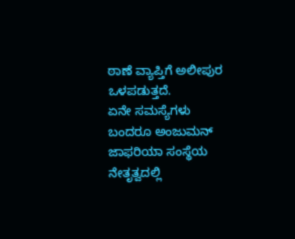ಠಾಣೆ ವ್ಯಾಪ್ತಿಗೆ ಅಲೀಪುರ ಒಳಪಡುತ್ತದೆ.
ಏನೇ ಸಮಸ್ಯೆಗಳು ಬಂದರೂ ಅಂಜುಮನ್ ಜಾಫರಿಯಾ ಸಂಸ್ಥೆಯ ನೇತೃತ್ವದಲ್ಲಿ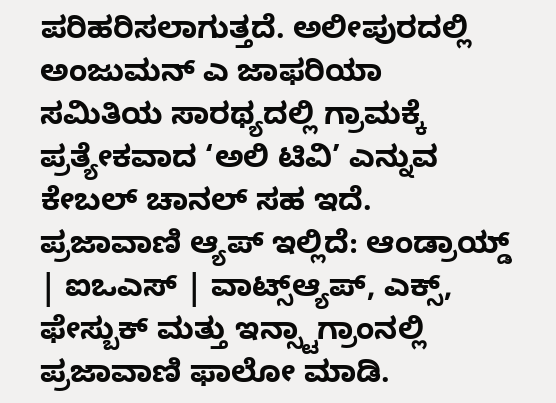ಪರಿಹರಿಸಲಾಗುತ್ತದೆ. ಅಲೀಪುರದಲ್ಲಿ ಅಂಜುಮನ್ ಎ ಜಾಫರಿಯಾ ಸಮಿತಿಯ ಸಾರಥ್ಯದಲ್ಲಿ ಗ್ರಾಮಕ್ಕೆ ಪ್ರತ್ಯೇಕವಾದ ‘ಅಲಿ ಟಿವಿ’ ಎನ್ನುವ ಕೇಬಲ್ ಚಾನಲ್ ಸಹ ಇದೆ.
ಪ್ರಜಾವಾಣಿ ಆ್ಯಪ್ ಇಲ್ಲಿದೆ: ಆಂಡ್ರಾಯ್ಡ್ | ಐಒಎಸ್ | ವಾಟ್ಸ್ಆ್ಯಪ್, ಎಕ್ಸ್, ಫೇಸ್ಬುಕ್ ಮತ್ತು ಇನ್ಸ್ಟಾಗ್ರಾಂನಲ್ಲಿ ಪ್ರಜಾವಾಣಿ ಫಾಲೋ ಮಾಡಿ.